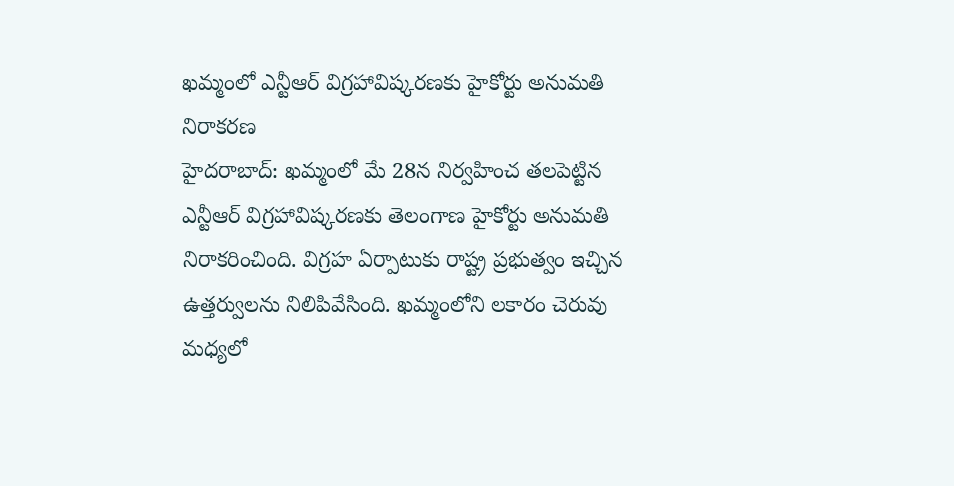ఖమ్మంలో ఎన్టీఆర్ విగ్రహావిష్కరణకు హైకోర్టు అనుమతి నిరాకరణ
హైదరాబాద్: ఖమ్మంలో మే 28న నిర్వహించ తలపెట్టిన ఎన్టీఆర్ విగ్రహావిష్కరణకు తెలంగాణ హైకోర్టు అనుమతి నిరాకరించింది. విగ్రహ ఏర్పాటుకు రాష్ట్ర ప్రభుత్వం ఇచ్చిన ఉత్తర్వులను నిలిపివేసింది. ఖమ్మంలోని లకారం చెరువు మధ్యలో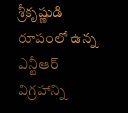శ్రీకృష్ణుడి రూపంలో ఉన్న ఎన్టీఆర్ విగ్రహాన్ని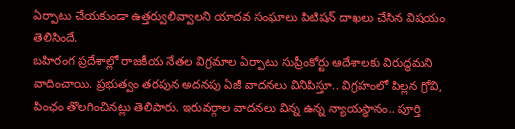ఏర్పాటు చేయకుండా ఉత్తర్వులివ్వాలని యాదవ సంఘాలు పిటిషన్ దాఖలు చేసిన విషయం తెలిసిందే.
బహిరంగ ప్రదేశాల్లో రాజకీయ నేతల విగ్రమాల ఏర్పాటు సుప్రీంకోర్టు ఆదేశాలకు విరుద్ధమని వాదించాయి. ప్రభుత్వం తరపున అదనపు ఏజీ వాదనలు వినిపిస్తూ.. విగ్రహంలో పిల్లన గ్రోవి, పింఛం తొలగించినట్లు తెలిపారు. ఇరువర్గాల వాదనలు విన్న ఉన్న న్యాయస్థానం.. పూర్తి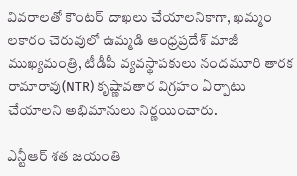వివరాలతో కౌంటర్ దాఖలు చేయాలనికాగా, ఖమ్మం లకారం చెరువులో ఉమ్మడి ఆంధ్రప్రదేశ్ మాజీ ముఖ్యమంత్రి, టీడీపీ వ్యవస్థాపకులు నందమూరి తారక రామారావు(NTR) కృష్ణావతార విగ్రహం ఏర్పాటు చేయాలని అభిమానులు నిర్ణయించారు.

ఎన్టీఆర్ శత జయంతి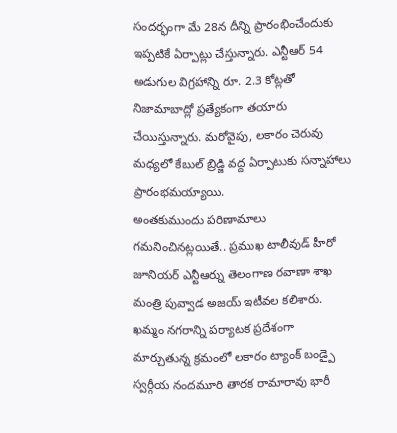సందర్భంగా మే 28న దీన్ని ప్రారంభించేందుకు ఇప్పటికే ఏర్పాట్లు చేస్తున్నారు. ఎన్టీఆర్ 54 అడుగుల విగ్రహాన్ని రూ. 2.3 కోట్లతో నిజామాబాద్లో ప్రత్యేకంగా తయారు చేయిస్తున్నారు. మరోవైపు, లకారం చెరువు మధ్యలో కేబుల్ బ్రిడ్జి వద్ద ఏర్పాటుకు సన్నాహాలు ప్రారంభమయ్యాయి.
అంతకుముందు పరిణామాలు గమనించినట్లయితే.. ప్రముఖ టాలీవుడ్ హీరో జూనియర్ ఎన్టీఆర్ను తెలంగాణ రవాణా శాఖ మంత్రి పువ్వాడ అజయ్ ఇటీవల కలిశారు. ఖమ్మం నగరాన్ని పర్యాటక ప్రదేశంగా మార్చుతున్న క్రమంలో లకారం ట్యాంక్ బండ్పై స్వర్గీయ నందమూరి తారక రామారావు భారీ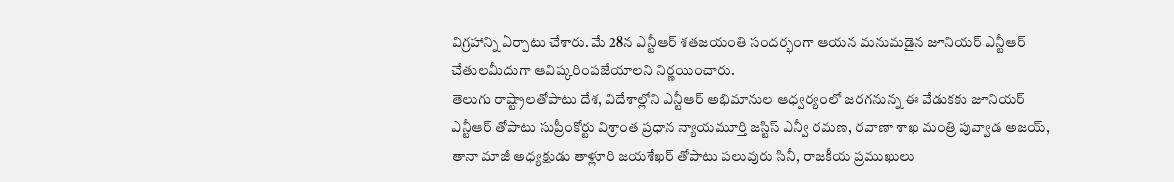విగ్రహాన్ని ఏర్పాటు చేశారు. మే 28న ఎన్టీఆర్ శతజయంతి సందర్భంగా ఆయన మనుమడైన జూనియర్ ఎన్టీఆర్ చేతులమీదుగా ఆవిష్కరింపజేయాలని నిర్ణయించారు.
తెలుగు రాష్ట్రాలతోపాటు దేశ, విదేశాల్లోని ఎన్టీఆర్ అభిమానుల ఆధ్వర్యంలో జరగనున్న ఈ వేడుకకు జూనియర్ ఎన్టీఆర్ తోపాటు సుప్రీంకోర్టు విశ్రాంత ప్రధాన న్యాయమూర్తి జస్టిస్ ఎన్వీ రమణ, రవాణా శాఖ మంత్రి పువ్వాడ అజయ్, తానా మాజీ అధ్యక్షుడు తాళ్లూరి జయశేఖర్ తోపాటు పలువురు సినీ, రాజకీయ ప్రముఖులు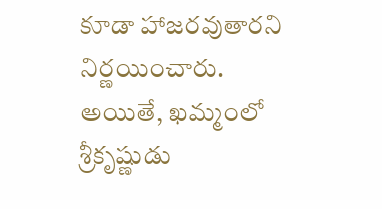కూడా హాజరవుతారని నిర్ణయించారు.
అయితే, ఖమ్మంలో శ్రీకృష్ణుడు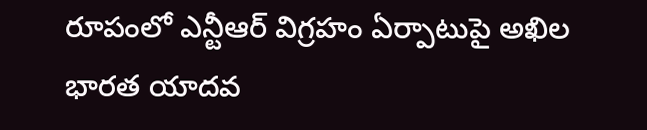రూపంలో ఎన్టీఆర్ విగ్రహం ఏర్పాటుపై అఖిల భారత యాదవ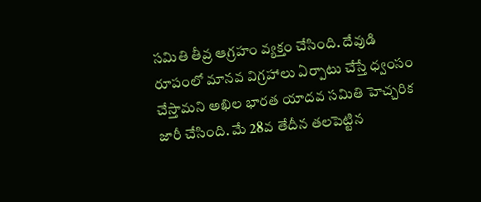సమితి తీవ్ర ఆగ్రహం వ్యక్తం చేసింది. దేవుడి రూపంలో మానవ విగ్రహాలు ఏర్పాటు చేస్తే ధ్వంసం చేస్తామని అఖిల భారత యాదవ సమితి హెచ్చరిక జారీ చేసింది. మే 28వ తేదీన తలపెట్టిన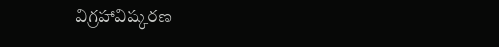విగ్రహావిష్కరణ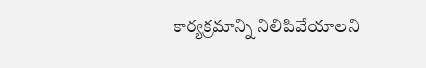కార్యక్రమాన్ని నిలిపివేయాలని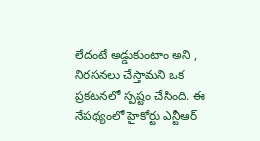లేదంటే అడ్డుకుంటాం అని , నిరసనలు చేస్తామని ఒక ప్రకటనలో స్పష్టం చేసింది. ఈ నేపథ్యంలో హైకోర్టు ఎన్టీఆర్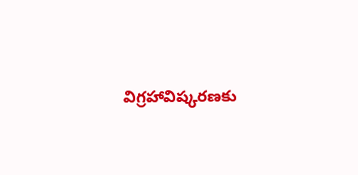విగ్రహావిష్కరణకు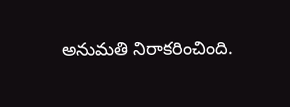అనుమతి నిరాకరించింది.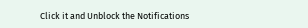Click it and Unblock the Notifications